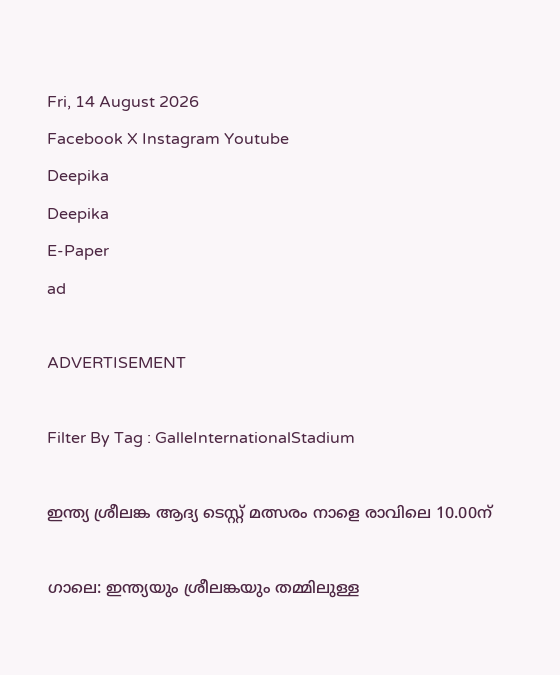Fri, 14 August 2026
Facebook X Instagram Youtube
Deepika
Deepika
E-Paper
ad

ADVERTISEMENT

Filter By Tag : GalleInternationalStadium

ഇന്ത്യ ശ്രീലങ്ക ആദ്യ ടെസ്റ്റ് മത്സരം നാളെ രാവിലെ 10.00ന്

ഗാലെ: ഇന്ത്യയും ശ്രീലങ്കയും തമ്മിലുള്ള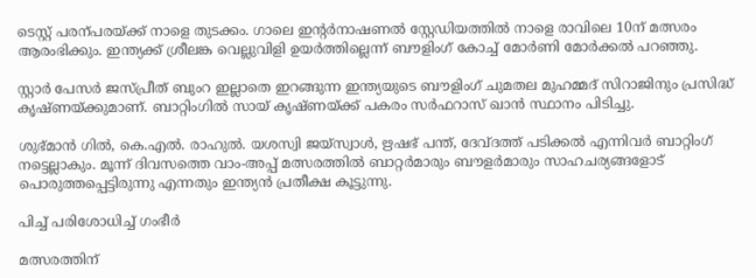ടെസ്റ്റ് പരന്പരയ്ക്ക് നാളെ തുടക്കം. ഗാലെ ഇന്‍റർനാഷണൽ സ്റ്റേഡിയത്തിൽ നാളെ രാവിലെ 10ന് മത്സരം ആരംഭിക്കും. ഇന്ത്യക്ക് ശ്രീലങ്ക വെല്ലുവിളി ഉയർത്തില്ലെന്ന് ബൗളിംഗ് കോച്ച് മോർണി മോർക്കൽ പറഞ്ഞു.

സ്റ്റാർ പേസർ ജസ്പ്രീത് ബുംറ ഇല്ലാതെ ഇറങ്ങുന്ന ഇന്ത്യയുടെ ബൗളിംഗ് ചുമതല മുഹമ്മദ് സിറാജിനും പ്രസിദ്ധ് കൃഷ്ണയ്ക്കുമാണ്. ബാറ്റിംഗിൽ സായ് കൃഷ്ണയ്ക്ക് പകരം സർഫറാസ് ഖാൻ സ്ഥാനം പിടിച്ചു.

ശുഭ്മാൻ ഗിൽ, കെ.എൽ. രാഹുൽ. യശസ്വി ജയ്സ്വാൾ, ഋഷഭ് പന്ത്, ദേവ്ദത്ത് പടിക്കൽ എന്നിവർ ബാറ്റിംഗ് നട്ടെല്ലാകും. മൂന്ന് ദിവസത്തെ വാം-അപ്പ് മത്സരത്തിൽ ബാറ്റർമാരും ബൗളർമാരും സാഹചര്യങ്ങളോട് പൊരുത്തപ്പെട്ടിരുന്നു എന്നതും ഇന്ത്യന്‍ പ്രതീക്ഷ കൂട്ടുന്നു.

പിച്ച് പരിശോധിച്ച് ഗംഭീർ

മത്സരത്തിന്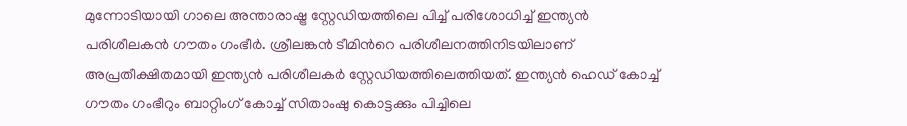മുന്നോടിയായി ഗാലെ അന്താരാഷ്ട്ര സ്റ്റേഡിയത്തിലെ പിച്ച് പരിശോധിച്ച് ഇന്ത്യൻ പരിശീലകൻ ഗൗതം ഗംഭീർ. ശ്രീലങ്കൻ ടീമിന്‍റെ പരിശീലനത്തിനിടയിലാണ് അപ്രതീക്ഷിതമായി ഇന്ത്യൻ പരിശീലകർ സ്റ്റേഡിയത്തിലെത്തിയത്. ഇന്ത്യൻ ഹെഡ് കോച്ച് ഗൗതം ഗംഭീറും ബാറ്റിംഗ് കോച്ച് സിതാംഷു കൊട്ടക്കും പിച്ചിലെ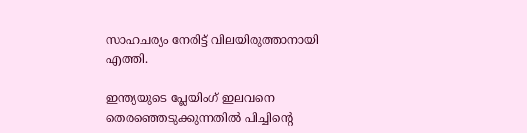സാഹചര്യം നേരിട്ട് വിലയിരുത്താനായി എത്തി.

ഇന്ത്യയുടെ പ്ലേയിംഗ്‌ ഇലവനെ തെരഞ്ഞെടുക്കുന്നതിൽ പിച്ചിന്‍റെ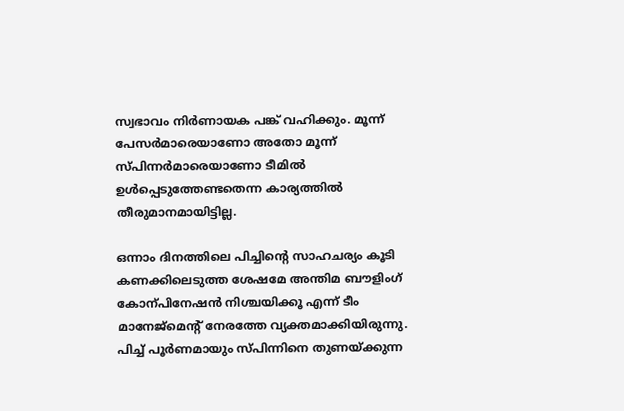സ്വഭാവം നിർണായക പങ്ക് വഹിക്കും. മൂന്ന് പേസർമാരെയാണോ അതോ മൂന്ന് സ്പിന്നർമാരെയാണോ ടീമിൽ ഉൾപ്പെടുത്തേണ്ടതെന്ന കാര്യത്തിൽ തീരുമാനമായിട്ടില്ല.

ഒന്നാം ദിനത്തിലെ പിച്ചിന്‍റെ സാഹചര്യം കൂടി കണക്കിലെടുത്ത ശേഷമേ അന്തിമ ബൗളിംഗ് കോന്പിനേഷൻ നിശ്ചയിക്കൂ എന്ന് ടീം മാനേജ്മെന്‍റ് നേരത്തേ വ്യക്തമാക്കിയിരുന്നു. പിച്ച് പൂർണമായും സ്പിന്നിനെ തുണയ്ക്കുന്ന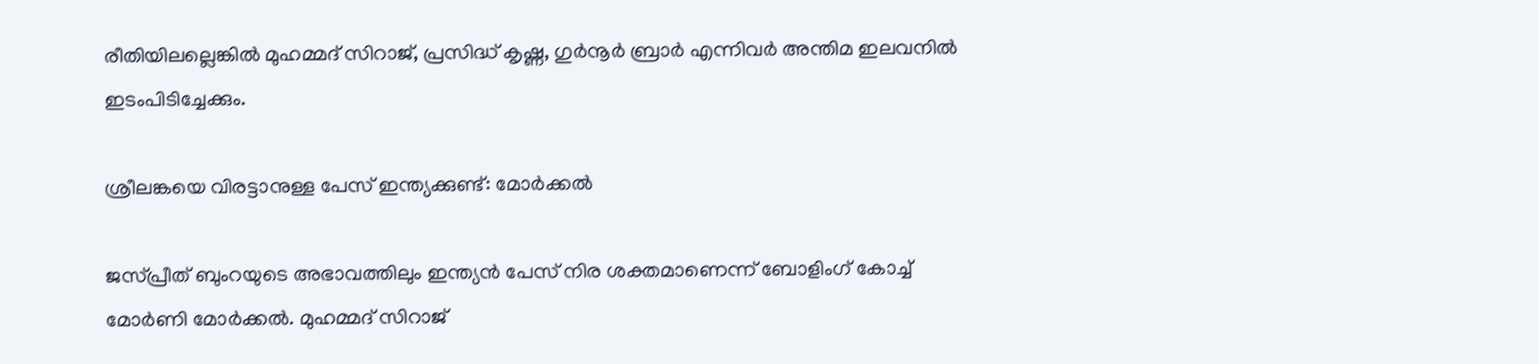രീതിയിലല്ലെങ്കിൽ മുഹമ്മദ് സിറാജ്, പ്രസിദ്ധ് കൃഷ്ണ, ഗുർനൂർ ബ്രാർ എന്നിവർ അന്തിമ ഇലവനിൽ ഇടംപിടിച്ചേക്കും.

ശ്രീലങ്കയെ വിരട്ടാനുള്ള പേസ് ഇന്ത്യക്കുണ്ട്: മോർക്കൽ

ജസ്പ്രീത് ബുംറയുടെ അഭാവത്തിലും ഇന്ത്യൻ പേസ് നിര ശക്തമാണെന്ന് ബോളിംഗ് കോച്ച് മോർണി മോർക്കൽ. മുഹമ്മദ് സിറാജ്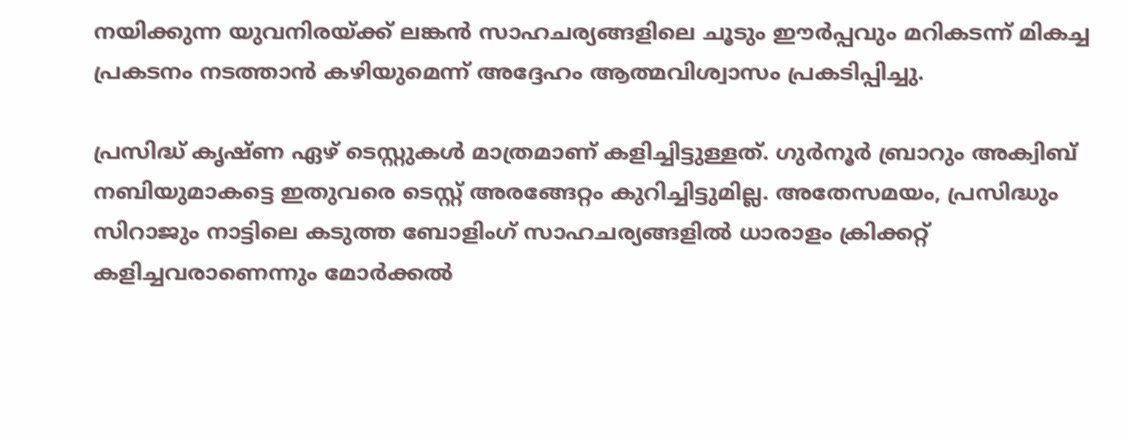നയിക്കുന്ന യുവനിരയ്ക്ക് ലങ്കൻ സാഹചര്യങ്ങളിലെ ചൂടും ഈർപ്പവും മറികടന്ന് മികച്ച പ്രകടനം നടത്താൻ കഴിയുമെന്ന് അദ്ദേഹം ആത്മവിശ്വാസം പ്രകടിപ്പിച്ചു.

പ്രസിദ്ധ് കൃഷ്ണ ഏഴ് ടെസ്റ്റുകൾ മാത്രമാണ് കളിച്ചിട്ടുള്ളത്. ഗുർനൂർ ബ്രാറും അക്വിബ് നബിയുമാകട്ടെ ഇതുവരെ ടെസ്റ്റ് അരങ്ങേറ്റം കുറിച്ചിട്ടുമില്ല. അതേസമയം, പ്രസിദ്ധും സിറാജും നാട്ടിലെ കടുത്ത ബോളിംഗ് സാഹചര്യങ്ങളിൽ ധാരാളം ക്രിക്കറ്റ് കളിച്ചവരാണെന്നും മോർക്കൽ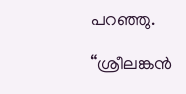പറഞ്ഞു.

“ശ്രീലങ്കൻ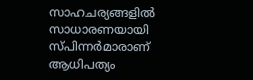സാഹചര്യങ്ങളിൽ സാധാരണയായി സ്പിന്നർമാരാണ് ആധിപത്യം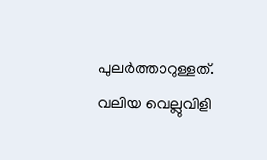പുലർത്താറുള്ളത്. വലിയ വെല്ലുവിളി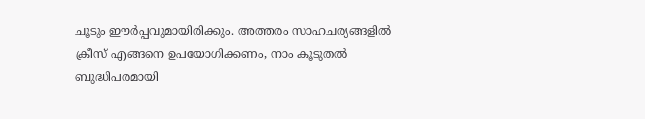ചൂടും ഈർപ്പവുമായിരിക്കും. അത്തരം സാഹചര്യങ്ങളിൽ ക്രീസ് എങ്ങനെ ഉപയോഗിക്കണം, നാം കൂടുതൽ ബുദ്ധിപരമായി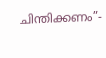ചിന്തിക്കണം”-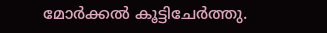മോർക്കൽ കൂട്ടിചേർത്തു.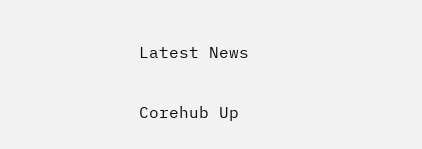Latest News

Corehub Up